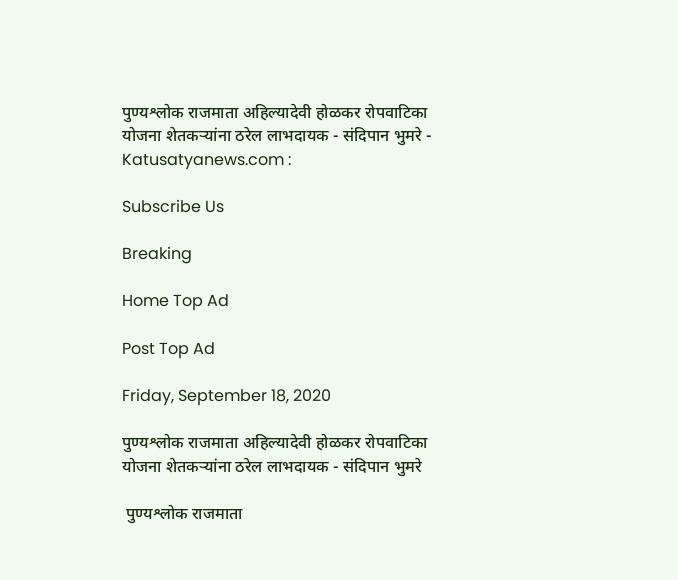पुण्यश्लोक राजमाता अहिल्यादेवी होळकर रोपवाटिका योजना शेतकऱ्यांना ठरेल लाभदायक - संदिपान भुमरे - Katusatyanews.com :

Subscribe Us

Breaking

Home Top Ad

Post Top Ad

Friday, September 18, 2020

पुण्यश्लोक राजमाता अहिल्यादेवी होळकर रोपवाटिका योजना शेतकऱ्यांना ठरेल लाभदायक - संदिपान भुमरे

 पुण्यश्लोक राजमाता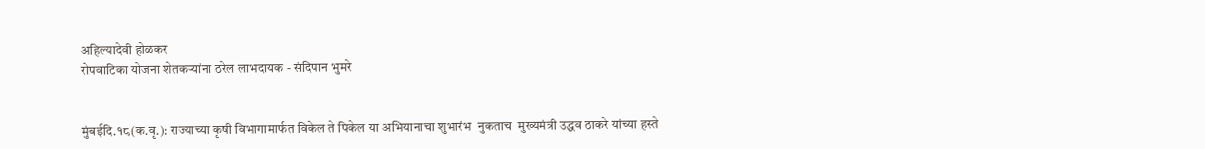अहिल्यादेवी होळकर
रोपवाटिका योजना शेतकऱ्यांना ठरेल लाभदायक - संदिपान भुमरे


मुंबईदि.१८(क.वृ.): राज्याच्या कृषी विभागामार्फत विकेल ते पिकेल या अभियानाचा शुभारंभ  नुकताच  मुख्यमंत्री उद्धव ठाकरे यांच्या हस्ते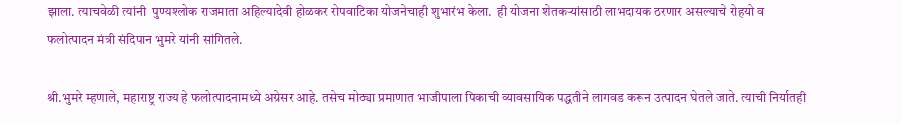झाला. त्याचवेळी त्यांनी  पुण्यश्लोक राजमाता अहिल्यादेवी होळकर रोपवाटिका योजनेचाही शुभारंभ केला.  ही योजना शेतकऱ्यांसाठी लाभदायक ठरणार असल्याचे रोहयो व फलोत्पादन मंत्री संदिपान भुमरे यांनी सांगितले.

श्री.भुमरे म्हणाले, महाराष्ट्र राज्य हे फलोत्पादनामध्ये अग्रेसर आहे. तसेच मोठ्या प्रमाणात भाजीपाला पिकाची व्यावसायिक पद्धतीने लागवड करून उत्पादन घेतले जाते. त्याची निर्यातही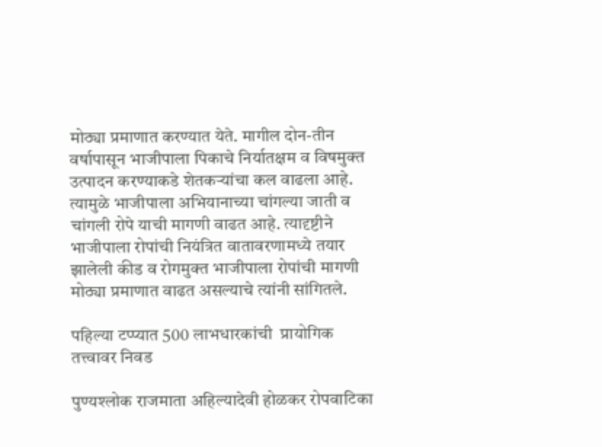मोठ्या प्रमाणात करण्यात येते. मागील दोन-तीन वर्षापासून भाजीपाला पिकाचे निर्यातक्षम व विषमुक्त उत्पादन करण्याकडे शेतकऱ्यांचा कल वाढला आहे. त्यामुळे भाजीपाला अभियानाच्या चांगल्या जाती व चांगली रोपे याची मागणी वाढत आहे. त्यादृष्टीने भाजीपाला रोपांची नियंत्रित वातावरणामध्ये तयार झालेली कीड व रोगमुक्त भाजीपाला रोपांची मागणी मोठ्या प्रमाणात वाढत असल्याचे त्यांनी सांगितले.

पहिल्या टप्प्यात 500 लाभधारकांची  प्रायोगिक तत्त्वावर निवड

पुण्यश्लोक राजमाता अहिल्यादेवी होळकर रोपवाटिका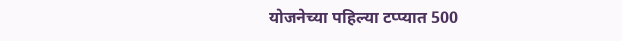योजनेच्या पहिल्या टप्प्यात 500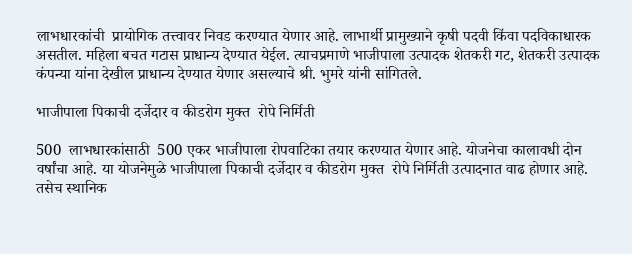लाभधारकांची  प्रायोगिक तत्त्वावर निवड करण्यात येणार आहे. लाभार्थी प्रामुख्याने कृषी पदवी किंवा पदविकाधारक असतील. महिला बचत गटास प्राधान्य देण्यात येईल. त्याचप्रमाणे भाजीपाला उत्पादक शेतकरी गट, शेतकरी उत्पादक कंपन्या यांना देखील प्राधान्य देण्यात येणार असल्याचे श्री. भुमरे यांनी सांगितले.

भाजीपाला पिकाची दर्जेदार व कीडरोग मुक्त  रोपे निर्मिती

500  लाभधारकांसाठी  500 एकर भाजीपाला रोपवाटिका तयार करण्यात येणार आहे. योजनेचा कालावधी दोन वर्षांचा आहे. या योजनेमुळे भाजीपाला पिकाची दर्जेदार व कीडरोग मुक्त  रोपे निर्मिती उत्पादनात वाढ होणार आहे.  तसेच स्थानिक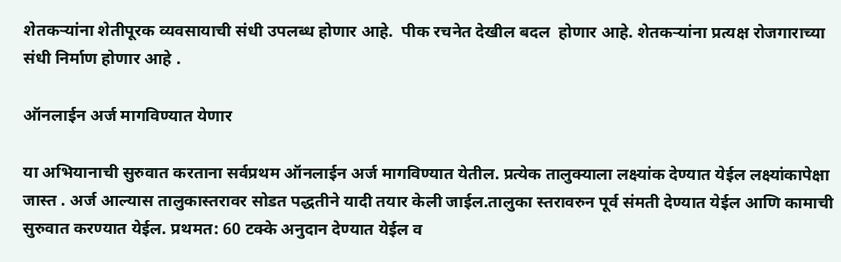शेतकऱ्यांना शेतीपूरक व्यवसायाची संधी उपलब्ध होणार आहे.  पीक रचनेत देखील बदल  होणार आहे. शेतकऱ्यांना प्रत्यक्ष रोजगाराच्या संधी निर्माण होणार आहे .

ऑनलाईन अर्ज मागविण्यात येणार

या अभियानाची सुरुवात करताना सर्वप्रथम ऑनलाईन अर्ज मागविण्यात येतील. प्रत्येक तालुक्याला लक्ष्यांक देण्यात येईल लक्ष्यांकापेक्षा जास्त . अर्ज आल्यास तालुकास्तरावर सोडत पद्धतीने यादी तयार केली जाईल.तालुका स्तरावरुन पूर्व संमती देण्यात येईल आणि कामाची सुरुवात करण्यात येईल. प्रथमत: 60 टक्के अनुदान देण्यात येईल व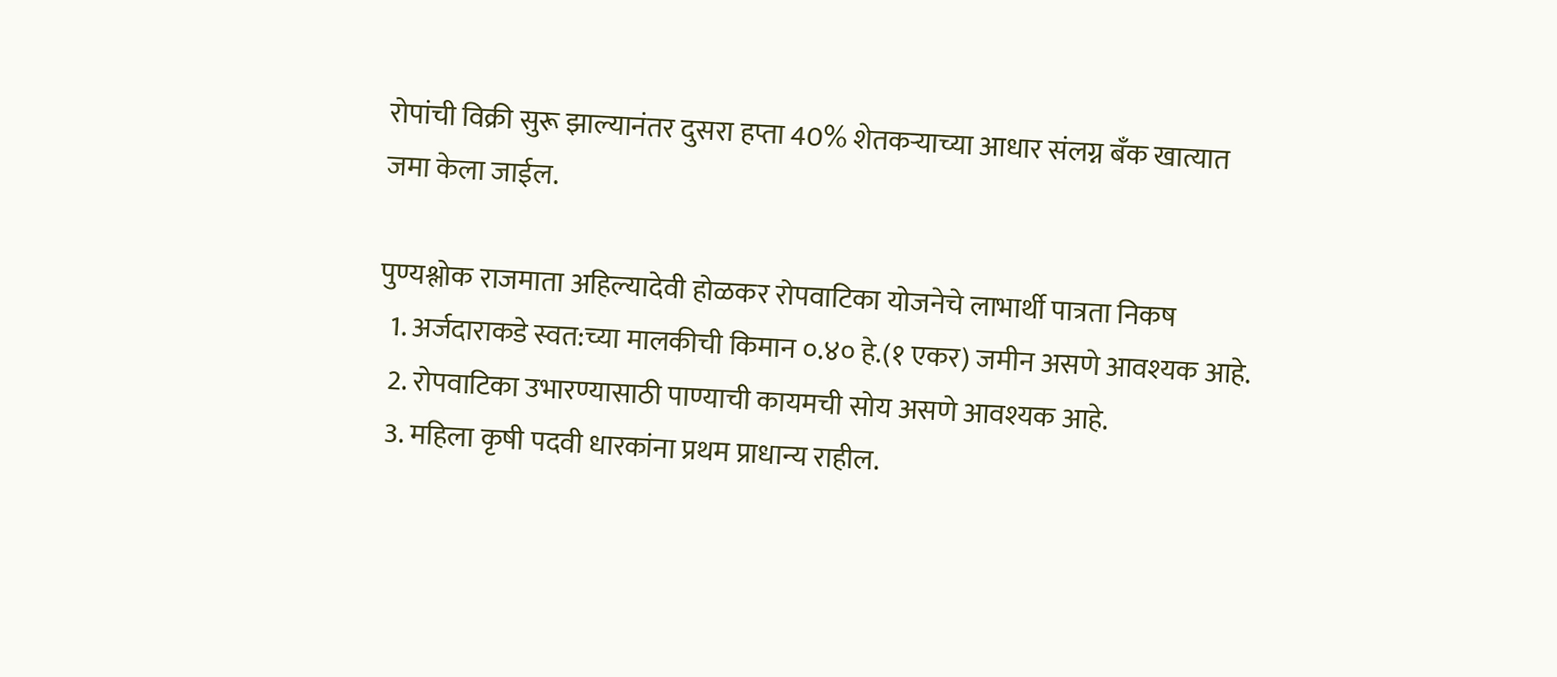रोपांची विक्री सुरू झाल्यानंतर दुसरा हप्ता 40% शेतकऱ्याच्या आधार संलग्न बँक खात्यात जमा केला जाईल.

पुण्यश्लोक राजमाता अहिल्यादेवी होळकर रोपवाटिका योजनेचे लाभार्थी पात्रता निकष
  1. अर्जदाराकडे स्वत:च्या मालकीची किमान ०.४० हे.(१ एकर) जमीन असणे आवश्यक आहे.
  2. रोपवाटिका उभारण्यासाठी पाण्याची कायमची सोय असणे आवश्यक आहे.
  3. महिला कृषी पदवी धारकांना प्रथम प्राधान्य राहील.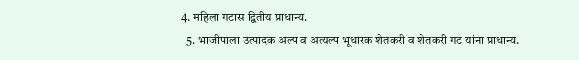4. महिला गटास द्वितीय प्राधान्य.
  5. भाजीपाला उत्पादक अल्प व अत्यल्प भूधारक शेतकरी व शेतकरी गट यांना प्राधान्य.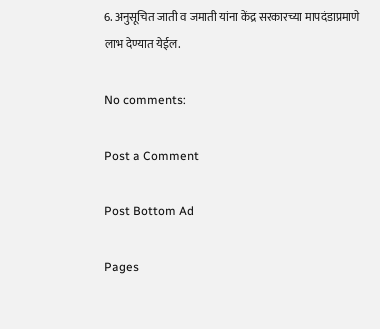6. अनुसूचित जाती व जमाती यांना केंद्र सरकारच्या मापदंडाप्रमाणे लाभ देण्यात येईल.

No comments:

Post a Comment

Post Bottom Ad

Pages